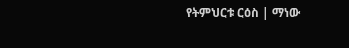የትምህርቱ ርዕስ | ማነው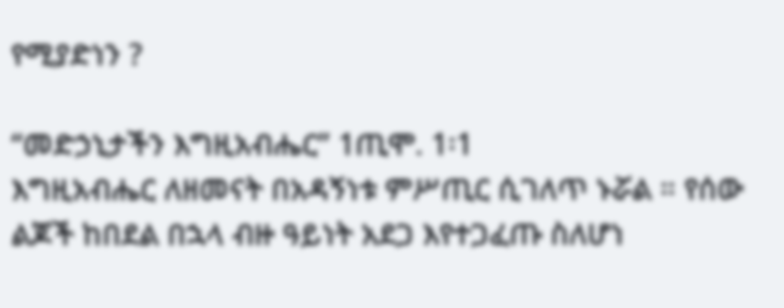የሚያድነን ?

“መድኃኒታችን እግዚአብሔር” 1ጢሞ. 1፡1
እግዚአብሔር ለዘመናት በአዳኝነቱ ምሥጢር ሲገለጥ ኑሯል ። የሰው ልጆች ከበደል በኋላ ብዙ ዓይነት አደጋ እየተጋፈጡ ስለሆነ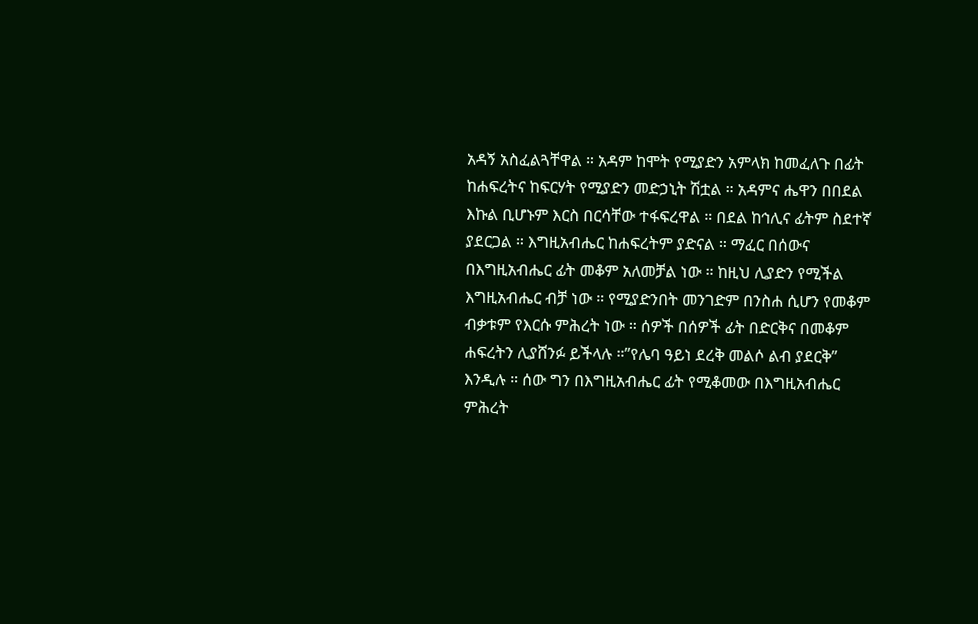አዳኝ አስፈልጓቸዋል ። አዳም ከሞት የሚያድን አምላክ ከመፈለጉ በፊት ከሐፍረትና ከፍርሃት የሚያድን መድኃኒት ሽቷል ። አዳምና ሔዋን በበደል እኩል ቢሆኑም እርስ በርሳቸው ተፋፍረዋል ። በደል ከኅሊና ፊትም ስደተኛ ያደርጋል ። እግዚአብሔር ከሐፍረትም ያድናል ። ማፈር በሰውና በእግዚአብሔር ፊት መቆም አለመቻል ነው ። ከዚህ ሊያድን የሚችል እግዚአብሔር ብቻ ነው ። የሚያድንበት መንገድም በንስሐ ሲሆን የመቆም ብቃቱም የእርሱ ምሕረት ነው ። ሰዎች በሰዎች ፊት በድርቅና በመቆም ሐፍረትን ሊያሸንፉ ይችላሉ ።”የሌባ ዓይነ ደረቅ መልሶ ልብ ያደርቅ” እንዲሉ ። ሰው ግን በእግዚአብሔር ፊት የሚቆመው በእግዚአብሔር ምሕረት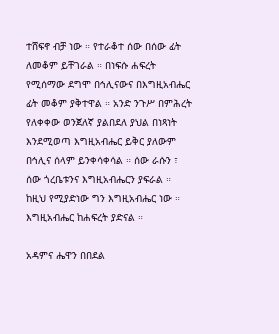ተሸፍኖ ብቻ ነው ። የተራቆተ ሰው በሰው ፊት ለመቆም ይቸገራል ። በነፍሱ ሐፍረት የሚሰማው ደግሞ በኅሊናውና በእግዚአብሔር ፊት መቆም ያቅተዋል ። አንድ ንጉሥ በምሕረት የለቀቀው ወንጀለኛ ያልበደለ ያህል በነጻነት እንደሚወጣ እግዚአብሔር ይቅር ያለውም በኅሊና ሰላም ይንቀሳቀሳል ። ሰው ራሱን ፣ ሰው ጎረቤቱንና እግዚአብሔርን ያፍራል ። ከዚህ የሚያድነው ግን እግዚአብሔር ነው ። እግዚአብሔር ከሐፍረት ያድናል ።

አዳምና ሔዋን በበደል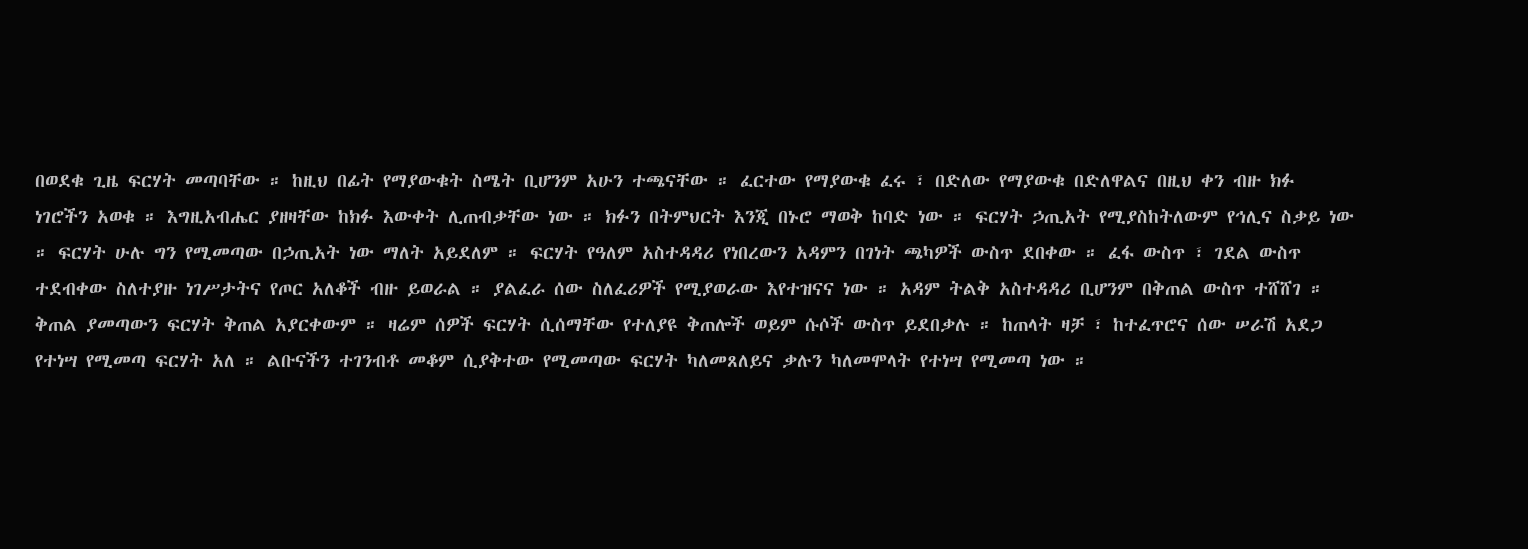በወደቁ ጊዜ ፍርሃት መጣባቸው ። ከዚህ በፊት የማያውቁት ስሜት ቢሆንም አሁን ተጫናቸው ። ፈርተው የማያውቁ ፈሩ ፣ በድለው የማያውቁ በድለዋልና በዚህ ቀን ብዙ ክፉ ነገሮችን አወቁ ። እግዚአብሔር ያዘዛቸው ከክፉ እውቀት ሊጠብቃቸው ነው ። ክፉን በትምህርት እንጂ በኑሮ ማወቅ ከባድ ነው ። ፍርሃት ኃጢአት የሚያስከትለውም የኅሊና ስቃይ ነው ። ፍርሃት ሁሉ ግን የሚመጣው በኃጢአት ነው ማለት አይደለም ። ፍርሃት የዓለም አስተዳዳሪ የነበረውን አዳምን በገነት ጫካዎች ውስጥ ደበቀው ። ፈፋ ውስጥ ፣ ገደል ውስጥ ተደብቀው ስለተያዙ ነገሥታትና የጦር አለቆች ብዙ ይወራል ። ያልፈራ ሰው ስለፈሪዎች የሚያወራው እየተዝናና ነው ። አዳም ትልቅ አስተዳዳሪ ቢሆንም በቅጠል ውስጥ ተሸሸገ ። ቅጠል ያመጣውን ፍርሃት ቅጠል አያርቀውም ። ዛሬም ሰዎች ፍርሃት ሲሰማቸው የተለያዩ ቅጠሎች ወይም ሱሶች ውስጥ ይደበቃሉ ። ከጠላት ዛቻ ፣ ከተፈጥሮና ሰው ሠራሽ አደጋ የተነሣ የሚመጣ ፍርሃት አለ ። ልቡናችን ተገንብቶ መቆም ሲያቅተው የሚመጣው ፍርሃት ካለመጸለይና ቃሉን ካለመሞላት የተነሣ የሚመጣ ነው ።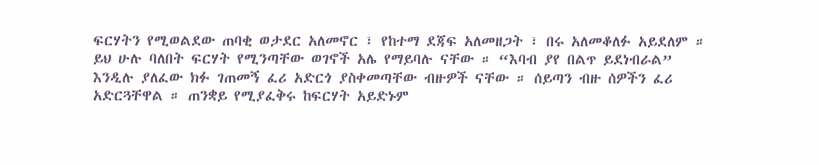ፍርሃትን የሚወልደው ጠባቂ ወታደር አለመኖር ፣ የከተማ ደጃፍ አለመዘጋት ፣ በሩ አለመቆለፉ አይደለም ። ይህ ሁሉ ባለበት ፍርሃት የሚንጣቸው ወገኖች አሌ የማይባሉ ናቸው ። “እባብ ያየ በልጥ ይደነብራል” እንዲሉ ያለፈው ክፉ ገጠመኝ ፈሪ አድርጎ ያስቀመጣቸው ብዙዎች ናቸው ። ሰይጣን ብዙ ሰዎችን ፈሪ አድርጓቸዋል ። ጠንቋይ የሚያፈቅሩ ከፍርሃት አይድኑም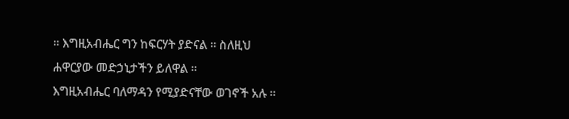። እግዚአብሔር ግን ከፍርሃት ያድናል ። ስለዚህ ሐዋርያው መድኃኒታችን ይለዋል ።
እግዚአብሔር ባለማዳን የሚያድናቸው ወገኖች አሉ ።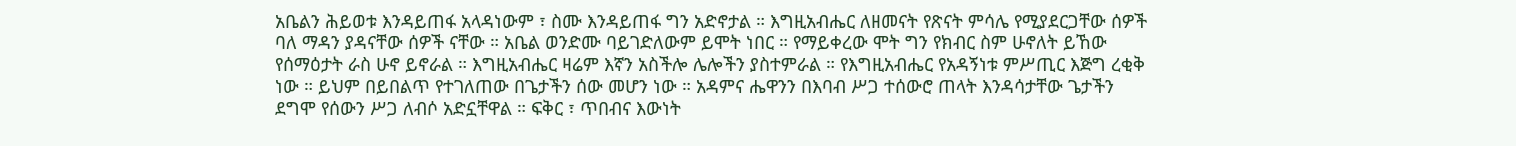አቤልን ሕይወቱ እንዳይጠፋ አላዳነውም ፣ ስሙ እንዳይጠፋ ግን አድኖታል ። እግዚአብሔር ለዘመናት የጽናት ምሳሌ የሚያደርጋቸው ሰዎች ባለ ማዳን ያዳናቸው ሰዎች ናቸው ። አቤል ወንድሙ ባይገድለውም ይሞት ነበር ። የማይቀረው ሞት ግን የክብር ስም ሁኖለት ይኸው የሰማዕታት ራስ ሁኖ ይኖራል ። እግዚአብሔር ዛሬም እኛን አስችሎ ሌሎችን ያስተምራል ። የእግዚአብሔር የአዳኝነቱ ምሥጢር እጅግ ረቂቅ ነው ። ይህም በይበልጥ የተገለጠው በጌታችን ሰው መሆን ነው ። አዳምና ሔዋንን በእባብ ሥጋ ተሰውሮ ጠላት እንዳሳታቸው ጌታችን ደግሞ የሰውን ሥጋ ለብሶ አድኗቸዋል ። ፍቅር ፣ ጥበብና እውነት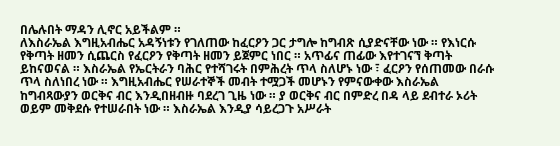በሌሉበት ማዳን ሊኖር አይችልም ።
ለእስራኤል እግዚአብሔር አዳኝነቱን የገለጠው ከፈርዖን ጋር ታግሎ ከግብጽ ሲያድናቸው ነው ። የእነርሱ የቅጣት ዘመን ሲጨርስ የፈርዖን የቅጣት ዘመን ይጀምር ነበር ። አጥፊና ጠፊው እየተገናኘ ቅጣት ይከናወናል ። እስራኤል የኤርትራን ባሕር የተሻገሩት በምሕረት ጥላ ስለሆኑ ነው ፣ ፈርዖን የሰጠመው በራሱ ጥላ ስለነበረ ነው ። እግዚአብሔር የሠራተኞች መብት ተሟጋች መሆኑን የምናውቀው እስራኤል ከግብጻውያን ወርቅና ብር እንዲበዘብዙ ባደረገ ጊዜ ነው ። ያ ወርቅና ብር በምድረ በዳ ላይ ደብተራ ኦሪት ወይም መቅደሱ የተሠራበት ነው ። እስራኤል እንዲያ ሳይረጋጉ አሥራት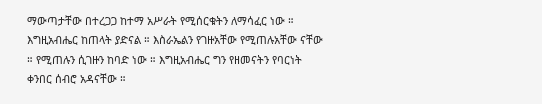ማውጣታቸው በተረጋጋ ከተማ አሥራት የሚሰርቁትን ለማሳፈር ነው ።
እግዚአብሔር ከጠላት ያድናል ። እስራኤልን የገዙአቸው የሚጠሉአቸው ናቸው ። የሚጠሉን ሲገዙን ከባድ ነው ። እግዚአብሔር ግን የዘመናትን የባርነት ቀንበር ሰብሮ አዳናቸው ።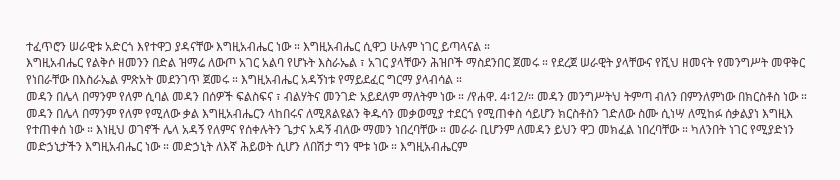ተፈጥሮን ሠራዊቱ አድርጎ እየተዋጋ ያዳናቸው እግዚአብሔር ነው ። እግዚአብሔር ሲዋጋ ሁሉም ነገር ይጣላናል ።
እግዚአብሔር የልቅሶ ዘመንን በድል ዝማሬ ለውጦ አገር አልባ የሆኑት እስራኤል ፣ አገር ያላቸውን ሕዝቦች ማስደንበር ጀመሩ ። የደረጀ ሠራዊት ያላቸውና የሺህ ዘመናት የመንግሥት መዋቅር የነበራቸው በእስራኤል ምጽአት መደንገጥ ጀመሩ ። እግዚአብሔር አዳኝነቱ የማይደፈር ግርማ ያላብሳል ።
መዳን በሌላ በማንም የለም ሲባል መዳን በሰዎች ፍልስፍና ፣ ብልሃትና መንገድ አይደለም ማለትም ነው ። /የሐዋ. 4፡12/። መዳን መንግሥትህ ትምጣ ብለን በምንለምነው በክርስቶስ ነው ። መዳን በሌላ በማንም የለም የሚለው ቃል እግዚአብሔርን ላከበሩና ለሚጸልዩልን ቅዱሳን መቃወሚያ ተደርጎ የሚጠቀስ ሳይሆን ክርስቶስን ገድለው ስሙ ሲነሣ ለሚከፉ ሰቃልያነ እግዚእ የተጠቀሰ ነው ። እነዚህ ወገኖች ሌላ አዳኝ የለምና የሰቀሉትን ጌታና አዳኝ ብለው ማመን ነበረባቸው ። መራራ ቢሆንም ለመዳን ይህን ዋጋ መክፈል ነበረባቸው ። ካለንበት ነገር የሚያድነን መድኃኒታችን እግዚአብሔር ነው ። መድኃኒት ለእኛ ሕይወት ሲሆን ለበሽታ ግን ሞቱ ነው ። እግዚአብሔርም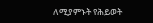ለሚያምኑት የሕይወት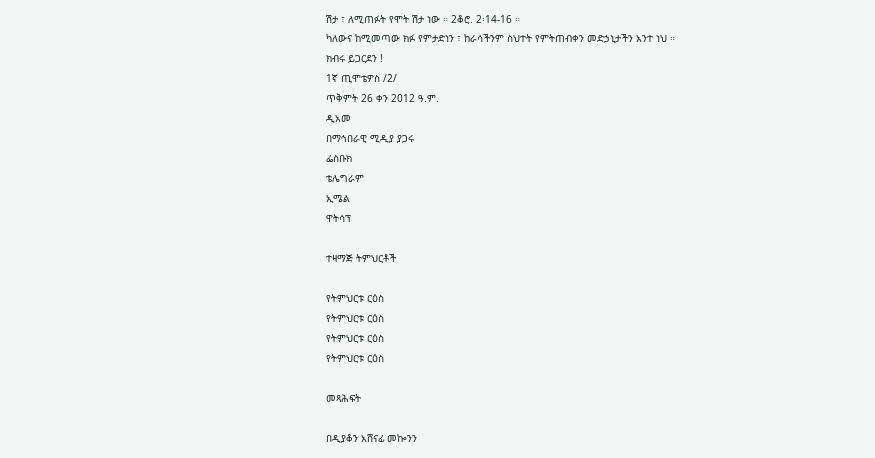ሽታ ፣ ለሚጠፉት የሞት ሽታ ነው ። 2ቆሮ. 2፡14-16 ።
ካለውና ከሚመጣው ክፉ የምታድነን ፣ ከራሳችንም ስህተት የምትጠብቀን መድኃኒታችን አንተ ነህ ።
ክብሩ ይጋርደን !
1ኛ ጢሞቴዎስ /2/
ጥቅምት 26 ቀን 2012 ዓ.ም.
ዲአመ
በማኅበራዊ ሚዲያ ያጋሩ
ፌስቡክ
ቴሌግራም
ኢሜል
ዋትሳፕ

ተዛማጅ ትምህርቶች

የትምህርቱ ርዕስ
የትምህርቱ ርዕስ
የትምህርቱ ርዕስ
የትምህርቱ ርዕስ

መጻሕፍት

በዲያቆን አሸናፊ መኰንን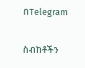በTelegram

ስብከቶችን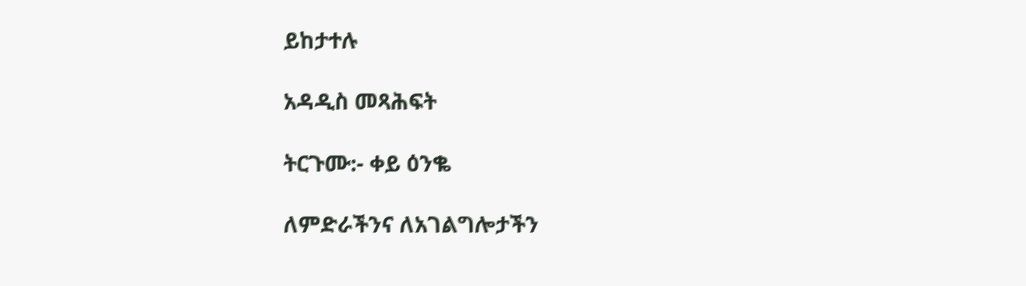ይከታተሉ

አዳዲስ መጻሕፍት

ትርጉሙ:- ቀይ ዕንቈ

ለምድራችንና ለአገልግሎታችን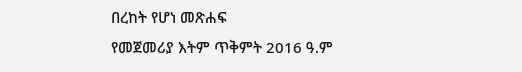በረከት የሆነ መጽሐፍ
የመጀመሪያ እትም ጥቅምት 2016 ዓ.ም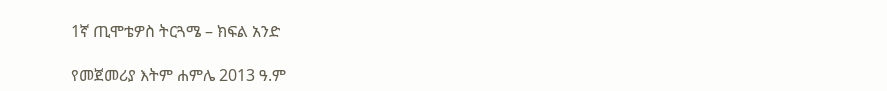1ኛ ጢሞቴዎስ ትርጓሜ – ክፍል አንድ

የመጀመሪያ እትም ሐምሌ 2013 ዓ.ም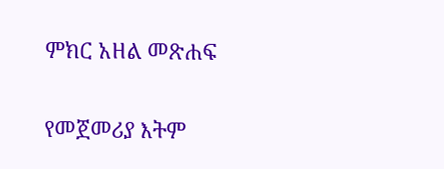ምክር አዘል መጽሐፍ

የመጀመሪያ እትም